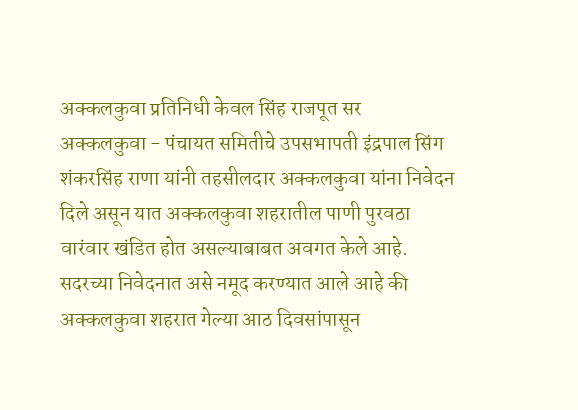अक्कलकुवा प्रतिनिधी केवल सिंह राजपूत सर
अक्कलकुवा - पंचायत समितीचे उपसभापती इंद्रपाल सिंग शंकरसिंह राणा यांनी तहसीलदार अक्कलकुवा यांना निवेदन दिले असून यात अक्कलकुवा शहरातील पाणी पुरवठा वारंवार खंडित होत असल्याबाबत अवगत केले आहे. सदरच्या निवेदनात असे नमूद करण्यात आले आहे की अक्कलकुवा शहरात गेल्या आठ दिवसांपासून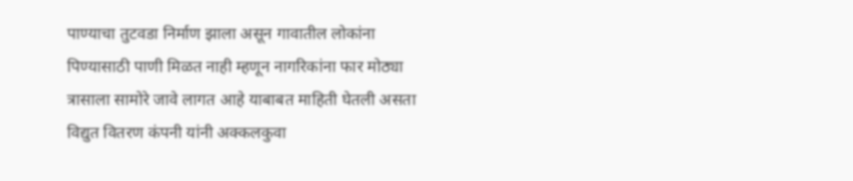पाण्याचा तुटवडा निर्माण झाला असून गावातील लोकांना पिण्यासाठी पाणी मिळत नाही म्हणून नागरिकांना फार मोठ्या त्रासाला सामोरे जावे लागत आहे याबाबत माहिती घेतली असता विद्युत वितरण कंपनी यांनी अक्कलकुवा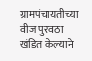ग्रामपंचायतीच्या वीज पुरवठा खंडित केल्याने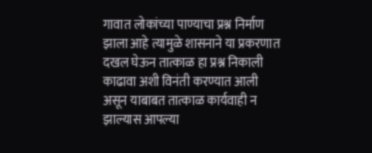गावात लोकांच्या पाण्याचा प्रश्न निर्माण झाला आहे त्यामुळे शासनाने या प्रकरणात दखल घेऊन तात्काळ हा प्रश्न निकाली काढावा अशी विनंती करण्यात आली असून याबाबत तात्काळ कार्यवाही न झाल्यास आपल्या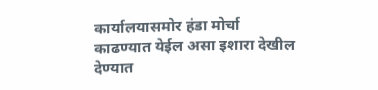कार्यालयासमोर हंडा मोर्चा काढण्यात येईल असा इशारा देखील देण्यात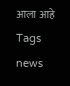आला आहे
Tags
news